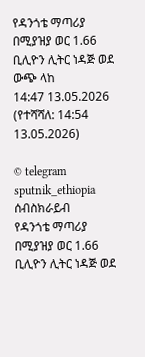የዳንጎቴ ማጣሪያ በሚያዝያ ወር 1.66 ቢሊዮን ሊትር ነዳጅ ወደ ውጭ ላከ
14:47 13.05.2026 (የተሻሻለ: 14:54 13.05.2026)

© telegram sputnik_ethiopia
ሰብስክራይብ
የዳንጎቴ ማጣሪያ በሚያዝያ ወር 1.66 ቢሊዮን ሊትር ነዳጅ ወደ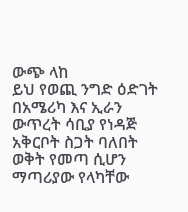ውጭ ላከ
ይህ የወጪ ንግድ ዕድገት በአሜሪካ እና ኢራን ውጥረት ሳቢያ የነዳጅ አቅርቦት ስጋት ባለበት ወቅት የመጣ ሲሆን ማጣሪያው የላካቸው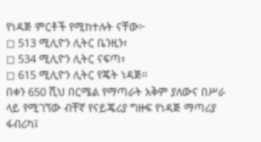የነዳጅ ምርቶች የሚከተሉት ናቸው፦
◻ 513 ሚሊዮን ሊትር ቤንዚን፣
◻ 534 ሚሊዮን ሊትር ናፍጣ፣
◻ 615 ሚሊዮን ሊትር የጄት ነዳጅ።
በቀን 650 ሺህ በርሜል የማጣራት አቅም ያለውና በሥራ ላይ የሚገኘው ብቸኛ የናይጄሪያ ግዙፍ የነዳጅ ማጣሪያ ፋብሪካ፤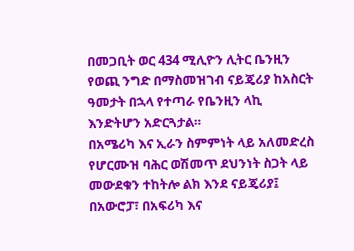በመጋቢት ወር 434 ሚሊዮን ሊትር ቤንዚን የወጪ ንግድ በማስመዝገብ ናይጄሪያ ከአስርት ዓመታት በኋላ የተጣራ የቤንዚን ላኪ እንድትሆን አድርጓታል።
በአሜሪካ እና ኢራን ስምምነት ላይ አለመድረስ የሆርሙዝ ባሕር ወሽመጥ ደህንነት ስጋት ላይ መውደቁን ተከትሎ ልክ እንደ ናይጄሪያ፤ በአውሮፓ፣ በአፍሪካ እና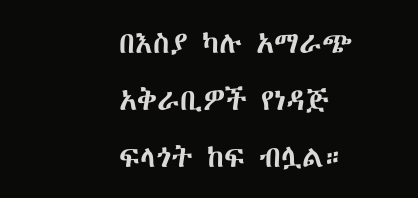በእስያ ካሉ አማራጭ አቅራቢዎች የነዳጅ ፍላጎት ከፍ ብሏል።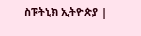ስፑትኒክ ኢትዮጵያ |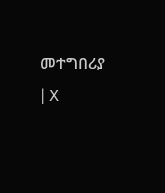መተግበሪያ | X